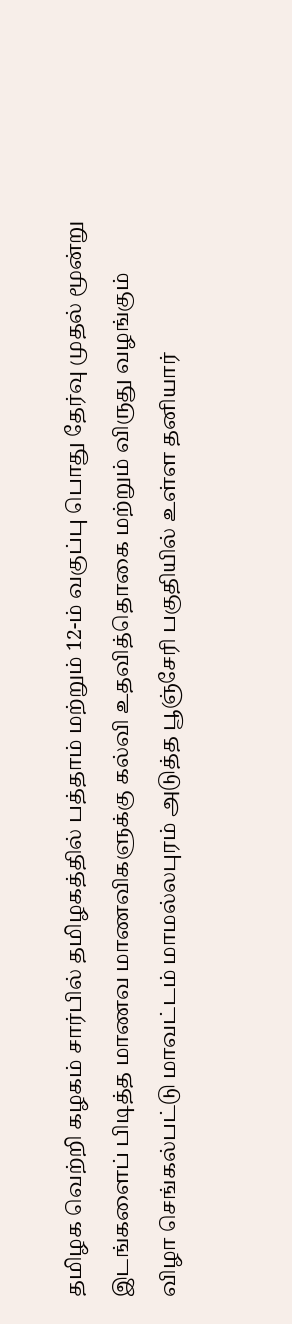தமிழக வெற்றி கழகம் சார்பில் தமிழகத்தில் பத்தாம் மற்றும் 12-ம் வகுப்பு பொது தேர்வு முதல் மூன்று இடங்களைப் பிடித்த மாணவ மாணவிகளுக்கு கல்வி உதவித்தொகை மற்றும் விருது வழங்கும் விழா செங்கல்பட்டு மாவட்டம் மாமல்லபுரம் அடுத்த பூஞ்சேரி பகுதியில் உள்ள தனியார்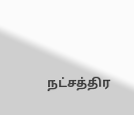நட்சத்திர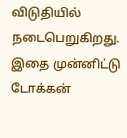விடுதியில் நடைபெறுகிறது. இதை முன்னிட்டு டோக்கன்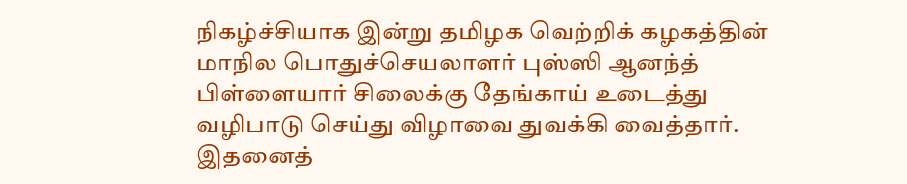நிகழ்ச்சியாக இன்று தமிழக வெற்றிக் கழகத்தின் மாநில பொதுச்செயலாளர் புஸ்ஸி ஆனந்த் பிள்ளையார் சிலைக்கு தேங்காய் உடைத்து வழிபாடு செய்து விழாவை துவக்கி வைத்தார். இதனைத்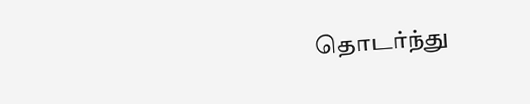தொடர்ந்து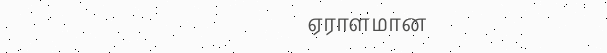ஏராளமான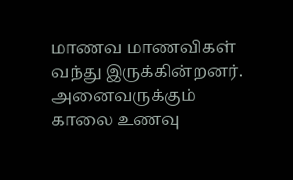மாணவ மாணவிகள் வந்து இருக்கின்றனர். அனைவருக்கும் காலை உணவு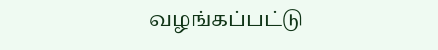வழங்கப்பட்டு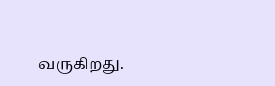வருகிறது.